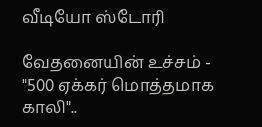வீடியோ ஸ்டோரி

வேதனையின் உச்சம் - "500 ஏக்கர் மொத்தமாக காலி"..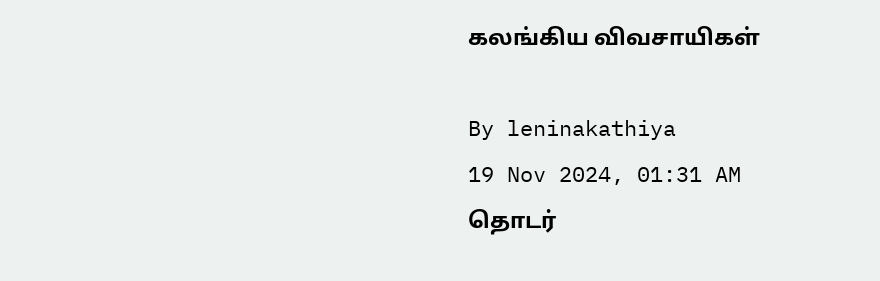கலங்கிய விவசாயிகள்

By leninakathiya
19 Nov 2024, 01:31 AM
தொடர்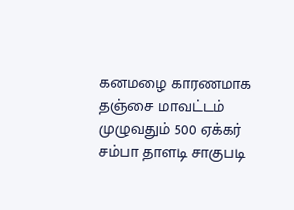கனமழை காரணமாக தஞ்சை மாவட்டம் முழுவதும் 500 ஏக்கர் சம்பா தாளடி சாகுபடி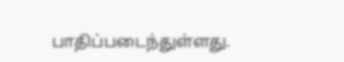பாதிப்படைந்துள்ளது.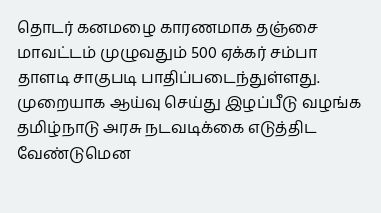தொடர் கனமழை காரணமாக தஞ்சை மாவட்டம் முழுவதும் 500 ஏக்கர் சம்பா தாளடி சாகுபடி பாதிப்படைந்துள்ளது. முறையாக ஆய்வு செய்து இழப்பீடு வழங்க தமிழ்நாடு அரசு நடவடிக்கை எடுத்திட வேண்டுமென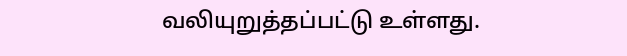வலியுறுத்தப்பட்டு உள்ளது.